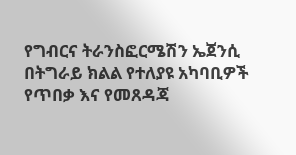የግብርና ትራንስፎርሜሽን ኤጀንሲ በትግራይ ክልል የተለያዩ አካባቢዎች የጥበቃ እና የመጸዳጃ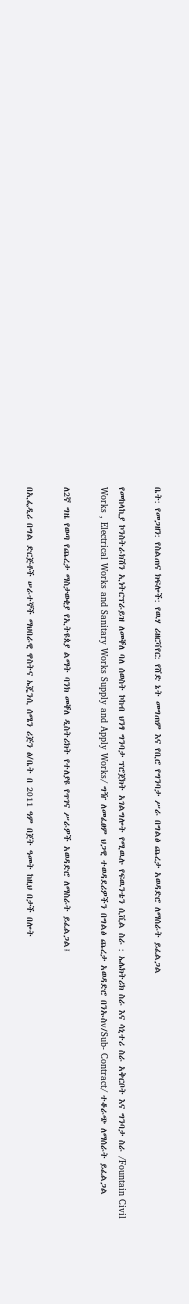ቤት: የመጋዘን: የስልጠና ክፍሎች: የዉሃ ሪዘርቫየር: የሸድ ኔት መግጠም እና የቢሮ የግንባታ ሥራ በግልፅ ጨረታ አወዳድሮ ለማሰራት ይፈልጋል

የመከላኪያ ኮንስትራክሽን ኢነትርፕራይዝ ለመቐለ ባለ ሰወስት ኮከብ ህንፃ ግንባታ ፕሮጀክት አገልግሎት የሚዉሉ የፍዉንቴን ሲቪል ስራ : ኤሌክትሪክ ስራ እና ሳኒተሪ ስራ አቅርቦት እና ግንባታ ስራ /Fountain Civil Works , Electrical Works and Sanitary Works Supply and Apply Works/ ግዥ ለመፈፀም ህጋዊ ተወዳደሪዎችን በግልፅ ጨረታ አወዳድሮ በንኡስv/Sub- Contract/ ተቆራጭ ለማሰራት ይፈልጋል

ለ2ኛ ግዜ የወጣ የጨረታ ማስታወቂያ የኢትዩጰያ ልማት ባንክ መቐለ ዲስትሪክት የተለያዩ የጥገና ሥራዎች አወዳድሮ ለማስራት ይፈልጋል፤

በኢፌዲሪ በግል ድርጅቶች ሠራተኞች ማህበራዊ ዋስትና ኤጄንሲ ሰሜን ሪጅን ፅ/ቤት በ 2011 ዓም በጀት ዓመት ከዚህ በታች በሎት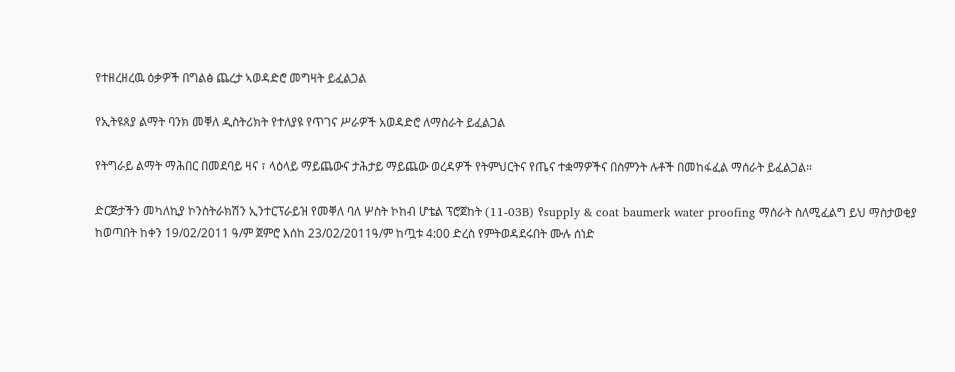የተዘረዘረዉ ዕቃዎች በግልፅ ጨረታ ኣወዳድሮ መግዛት ይፈልጋል

የኢትዩጰያ ልማት ባንክ መቐለ ዲስትሪክት የተለያዩ የጥገና ሥራዎች አወዳድሮ ለማስራት ይፈልጋል

የትግራይ ልማት ማሕበር በመደባይ ዛና ፣ ላዕላይ ማይጨውና ታሕታይ ማይጨው ወረዳዎች የትምህርትና የጤና ተቋማዎችና በስምንት ሉቶች በመከፋፈል ማሰራት ይፈልጋል።

ድርጅታችን መካለኪያ ኮንስትራክሽን ኢንተርፕራይዝ የመቐለ ባለ ሦስት ኮከብ ሆቴል ፕሮጀከት (11-03B) የsupply & coat baumerk water proofing ማሰራት ስለሚፈልግ ይህ ማስታወቂያ ከወጣበት ከቀን 19/02/2011 ዓ/ም ጀምሮ እሰከ 23/02/2011ዓ/ም ከጧቱ 4:00 ድረስ የምትወዳደሩበት ሙሉ ሰነድ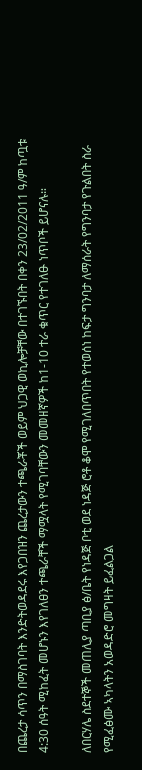በጨረታ ሳጥን በማስገባት እንድትወዳደሩ እየጋበዝን ጨረታውን ተጫራቾች ወይም ህጋዊ ወኪሎቻቸው በተገኙበት በቀን 23/02/2011 ዓ/ም ከጧቱ 4:30 ሰዓት ሚከፈት መሆኑን እየገለፀን ተጫራቸች ማሟላት የሚገባቸውን መመዘኛዎች ከ1-10 ተራ ቁጥር የተገለፁ ነጥቦች ይሆናሉ።

ለበርሃሌ ስደተኞች መጠሊያ ጣቢያ ፅ/ቤት የነዳጅ ቦቲ ወደ ነዳጅ ሮቶ ቆሞ የሚገለበጥበት የተወሰነ ከፍታ ግንባታ ለማሰራት የግንባታ የጉልበት ስራ የሚፈፅሙ ኣካላትን አወዳድሮ መግዛት ይፈልጋል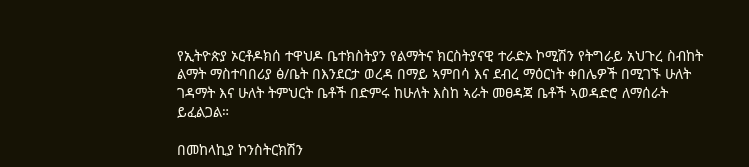የኢትዮጵያ ኦርቶዶክሰ ተዋህዶ ቤተክስትያን የልማትና ክርስትያናዊ ተራድኦ ኮሚሽን የትግራይ አህጉረ ስብከት ልማት ማስተባበሪያ ፅ/ቤት በእንደርታ ወረዳ በማይ ኣምበሳ እና ደብረ ማዕርነት ቀበሌዎች በሚገኙ ሁለት ገዳማት እና ሁለት ትምህርት ቤቶች በድምሩ ከሁለት እስከ ኣራት መፀዳጃ ቤቶች ኣወዳድሮ ለማሰራት ይፈልጋል።

በመከላኪያ ኮንስትርክሽን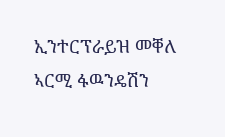ኢንተርፕራይዝ መቐለ ኣርሚ ፋዉንዴሽን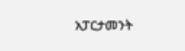አፓርታመንት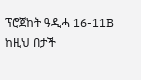ፕሮጀከት ዓዲሓ 16-11B ከዚህ በታች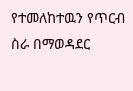የተመለከተዉን የጥርብ ስራ በማወዳደር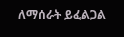ለማሰራት ይፈልጋል